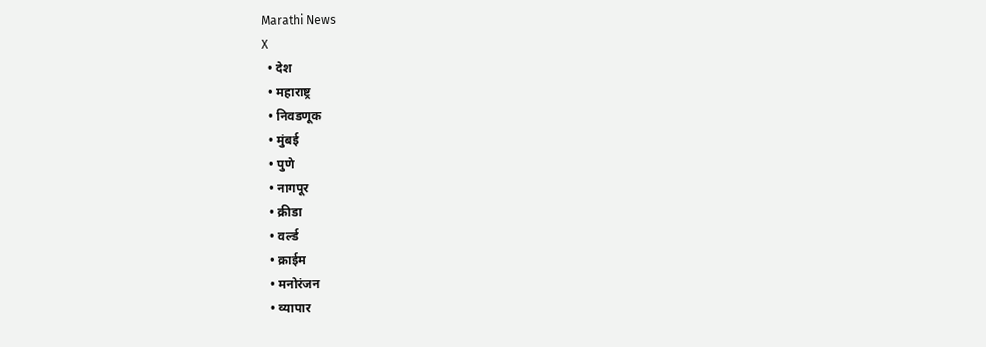Marathi News
X
  • देश
  • महाराष्ट्र
  • निवडणूक
  • मुंबई
  • पुणे
  • नागपूर
  • क्रीडा
  • वर्ल्ड
  • क्राईम
  • मनोरंजन
  • व्यापार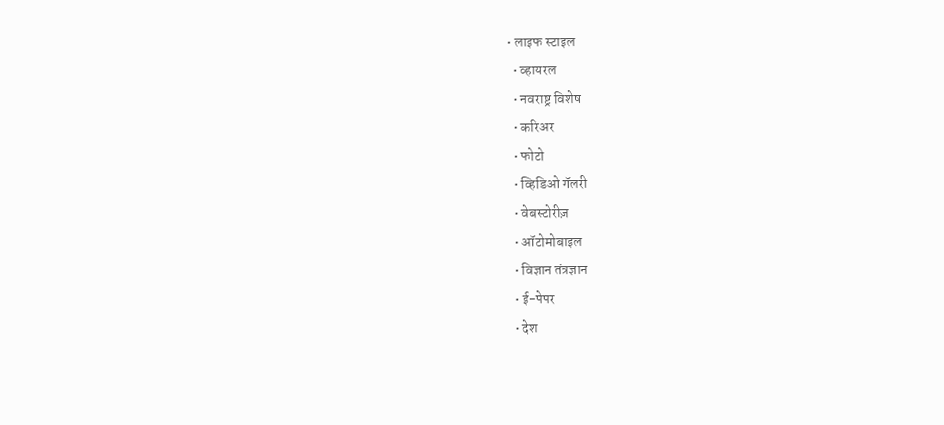• लाइफ स्टाइल
  • व्हायरल
  • नवराष्ट्र विशेष
  • करिअर
  • फोटो
  • व्हिडिओ गॅलरी
  • वेबस्टोरीज़
  • ऑटोमोबाइल
  • विज्ञान तंत्रज्ञान
  • ई-पेपर
  • देश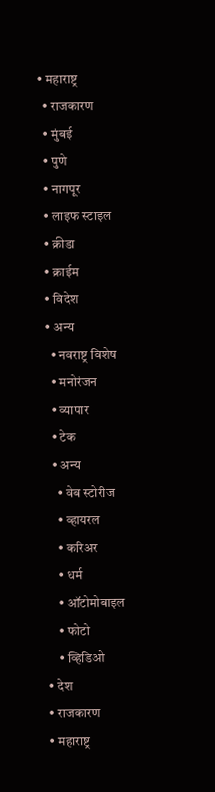• महाराष्ट्र
  • राजकारण
  • मुंबई
  • पुणे
  • नागपूर
  • लाइफ स्टाइल
  • क्रीडा
  • क्राईम
  • विदेश
  • अन्य
    • नवराष्ट्र विशेष
    • मनोरंजन
    • व्यापार
    • टेक
    • अन्य
      • वेब स्टोरीज
      • व्हायरल
      • करिअर
      • धर्म
      • ऑटोमोबाइल
      • फोटो
      • व्हिडिओ
  • देश
  • राजकारण
  • महाराष्ट्र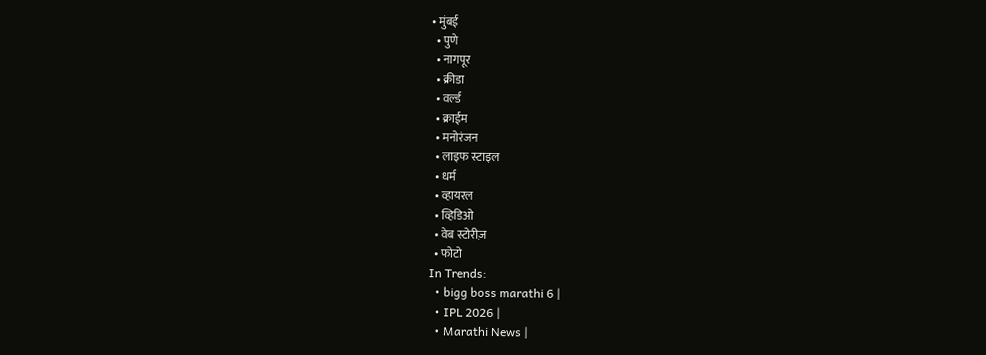• मुंबई
  • पुणे
  • नागपूर
  • क्रीडा
  • वर्ल्ड
  • क्राईम
  • मनोरंजन
  • लाइफ स्टाइल
  • धर्म
  • व्हायरल
  • व्हिडिओ
  • वेब स्टोरीज़
  • फोटो
In Trends:
  • bigg boss marathi 6 |
  • IPL 2026 |
  • Marathi News |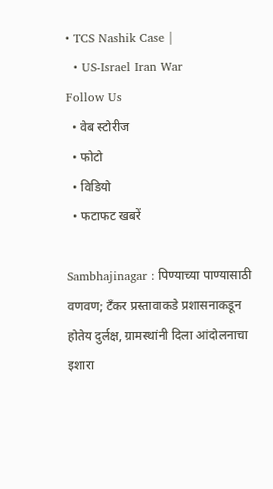• TCS Nashik Case |
  • US-Israel Iran War
Follow Us
  • वेब स्टोरीज
  • फोटो
  • विडियो
  • फटाफट खबरें

Sambhajinagar : पिण्याच्या पाण्यासाठी वणवण; टँकर प्रस्तावाकडे प्रशासनाकडून होतेय दुर्लक्ष, ग्रामस्थांनी दिला आंदोलनाचा इशारा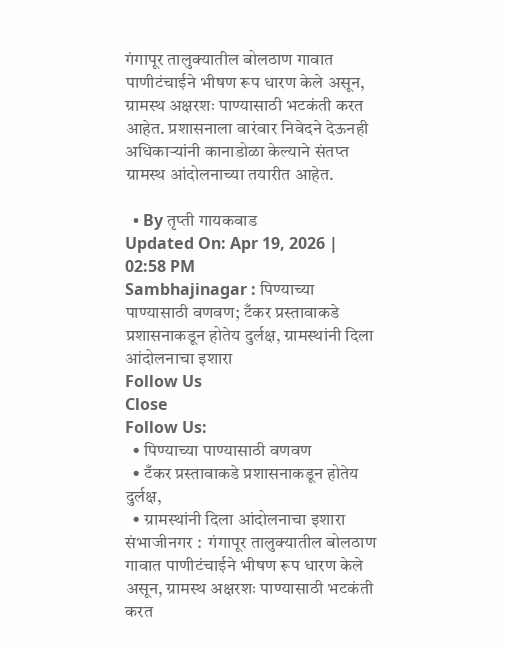गंगापूर तालुक्यातील बोलठाण गावात पाणीटंचाईने भीषण रूप धारण केले असून, ग्रामस्थ अक्षरशः पाण्यासाठी भटकंती करत आहेत. प्रशासनाला वारंवार निवेदने देऊनही अधिकाऱ्यांनी कानाडोळा केल्याने संतप्त ग्रामस्थ आंदोलनाच्या तयारीत आहेत.

  • By तृप्ती गायकवाड
Updated On: Apr 19, 2026 | 02:58 PM
Sambhajinagar : पिण्याच्या पाण्यासाठी वणवण; टँकर प्रस्तावाकडे प्रशासनाकडून होतेय दुर्लक्ष, ग्रामस्थांनी दिला आंदोलनाचा इशारा
Follow Us
Close
Follow Us:
  • पिण्याच्या पाण्यासाठी वणवण
  • टँकर प्रस्तावाकडे प्रशासनाकडून होतेय दुर्लक्ष,
  • ग्रामस्थांनी दिला आंदोलनाचा इशारा
संभाजीनगर :  गंगापूर तालुक्यातील बोलठाण गावात पाणीटंचाईने भीषण रूप धारण केले असून, ग्रामस्थ अक्षरशः पाण्यासाठी भटकंती करत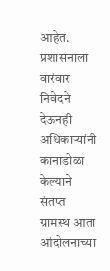आहेत. प्रशासनाला वारंवार निवेदने देऊनही अधिकाऱ्यांनी कानाडोळा केल्याने संतप्त ग्रामस्थ आता आंदोलनाच्या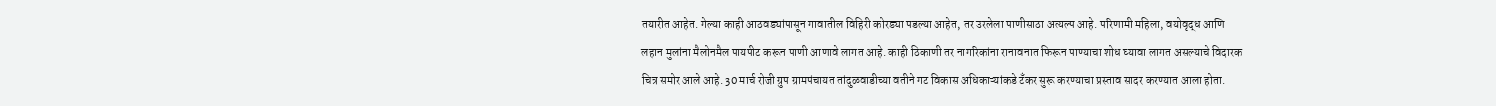तयारीत आहेत. गेल्या काही आठवड्यांपासून गावातील विहिरी कोरड्या पडल्या आहेत, तर उरलेला पाणीसाठा अत्यल्प आहे. परिणामी महिला, वयोवृद्ध आणि लहान मुलांना मैलोनमैल पायपीट करून पाणी आणावे लागत आहे. काही ठिकाणी तर नागरिकांना रानावनात फिरून पाण्याचा शोध घ्यावा लागत असल्याचे विदारक चित्र समोर आले आहे. 30 मार्च रोजी ग्रुप ग्रामपंचायत तांदुळवाडीच्या वतीने गट विकास अधिकाऱ्यांकडे टँकर सुरू करण्याचा प्रस्ताव सादर करण्यात आला होता.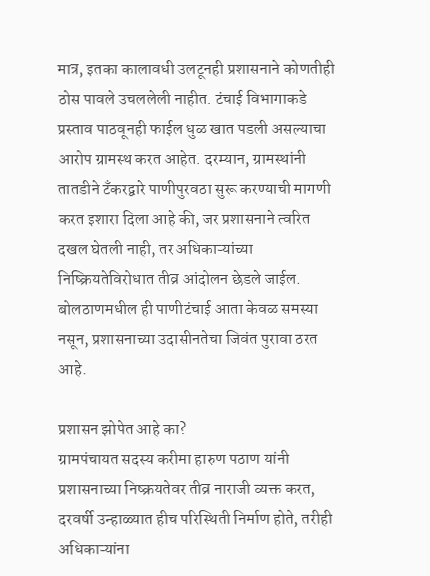मात्र, इतका कालावधी उलटूनही प्रशासनाने कोणतीही ठोस पावले उचललेली नाहीत. टंचाई विभागाकडे प्रस्ताव पाठवूनही फाईल धुळ खात पडली असल्याचा आरोप ग्रामस्थ करत आहेत. दरम्यान, ग्रामस्थांनी तातडीने टँकरद्वारे पाणीपुरवठा सुरू करण्याची मागणी करत इशारा दिला आहे की, जर प्रशासनाने त्वरित दखल घेतली नाही, तर अधिकाऱ्यांच्या निष्क्रियतेविरोधात तीव्र आंदोलन छेडले जाईल. बोलठाणमधील ही पाणीटंचाई आता केवळ समस्या नसून, प्रशासनाच्या उदासीनतेचा जिवंत पुरावा ठरत आहे.

प्रशासन झोपेत आहे का?
ग्रामपंचायत सदस्य करीमा हारुण पठाण यांनी प्रशासनाच्या निष्क्रयतेवर तीव्र नाराजी व्यक्त करत, दरवर्षी उन्हाळ्यात हीच परिस्थिती निर्माण होते, तरीही अधिकाऱ्यांना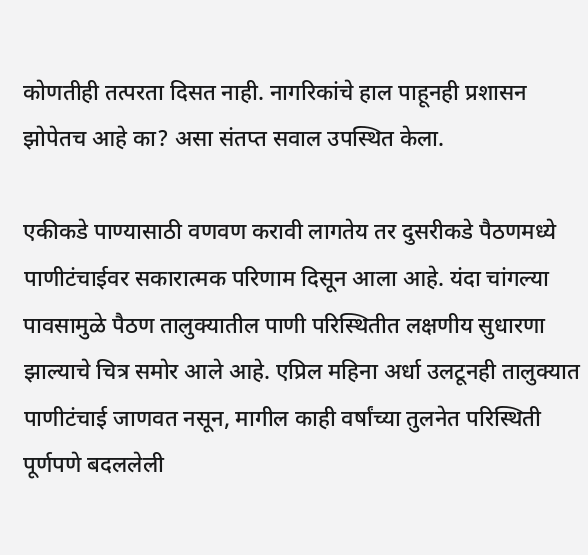कोणतीही तत्परता दिसत नाही. नागरिकांचे हाल पाहूनही प्रशासन झोपेतच आहे का? असा संतप्त सवाल उपस्थित केला.

एकीकडे पाण्यासाठी वणवण करावी लागतेय तर दुसरीकडे पैठणमध्ये पाणीटंचाईवर सकारात्मक परिणाम दिसून आला आहे. यंदा चांगल्या पावसामुळे पैठण तालुक्यातील पाणी परिस्थितीत लक्षणीय सुधारणा झाल्याचे चित्र समोर आले आहे. एप्रिल महिना अर्धा उलटूनही तालुक्यात पाणीटंचाई जाणवत नसून, मागील काही वर्षांच्या तुलनेत परिस्थिती पूर्णपणे बदललेली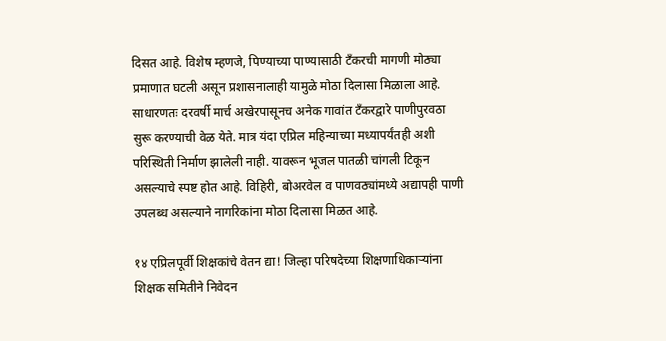दिसत आहे. विशेष म्हणजे, पिण्याच्या पाण्यासाठी टँकरची मागणी मोठ्या प्रमाणात घटली असून प्रशासनालाही यामुळे मोठा दिलासा मिळाला आहे. साधारणतः दरवर्षी मार्च अखेरपासूनच अनेक गावांत टँकरद्वारे पाणीपुरवठा सुरू करण्याची वेळ येते. मात्र यंदा एप्रिल महिन्याच्या मध्यापर्यंतही अशी परिस्थिती निर्माण झालेली नाही. यावरून भूजल पातळी चांगली टिकून असल्याचे स्पष्ट होत आहे. विहिरी, बोअरवेल व पाणवठ्यांमध्ये अद्यापही पाणी उपलब्ध असल्याने नागरिकांना मोठा दिलासा मिळत आहे.

१४ एप्रिलपूर्वी शिक्षकांचे वेतन द्या! जिल्हा परिषदेच्या शिक्षणाधिकाऱ्यांना शिक्षक समितीने निवेदन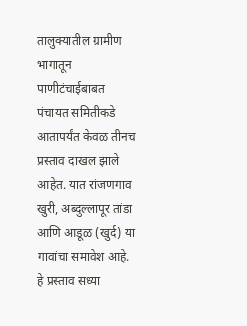तालुक्यातील ग्रामीण भागातून पाणीटंचाईबाबत पंचायत समितीकडे आतापर्यंत केवळ तीनच प्रस्ताव दाखल झाले आहेत. यात रांजणगाव खुरी, अब्दुल्लापूर तांडा आणि आडूळ (खुर्द) या गावांचा समावेश आहे. हे प्रस्ताव सध्या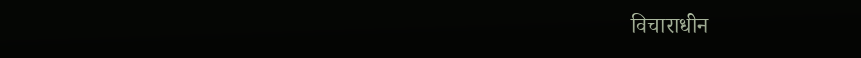विचाराधीन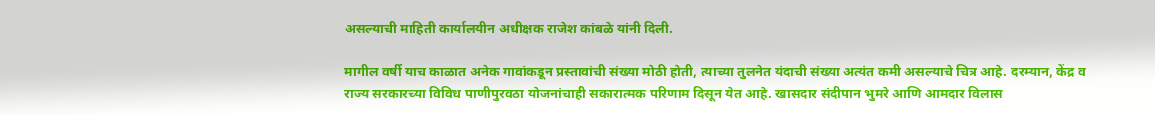असल्याची माहिती कार्यालयीन अधीक्षक राजेश कांबळे यांनी दिली.

मागील वर्षी याच काळात अनेक गावांकडून प्रस्तावांची संख्या मोठी होती, त्याच्या तुलनेत यंदाची संख्या अत्यंत कमी असल्याचे चित्र आहे. दरम्यान, केंद्र व
राज्य सरकारच्या विविध पाणीपुरवठा योजनांचाही सकारात्मक परिणाम दिसून येत आहे. खासदार संदीपान भुमरे आणि आमदार विलास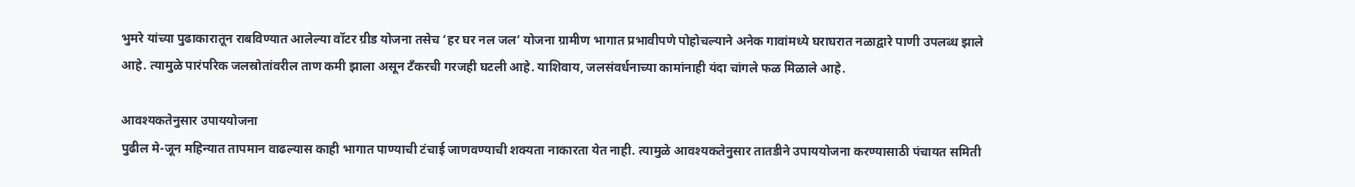भुमरे यांच्या पुढाकारातून राबविण्यात आलेल्या वॉटर ग्रीड योजना तसेच ‘हर घर नल जल’ योजना ग्रामीण भागात प्रभावीपणे पोहोचल्याने अनेक गावांमध्ये घराघरात नळाद्वारे पाणी उपलब्ध झाले आहे. त्यामुळे पारंपरिक जलस्रोतांवरील ताण कमी झाला असून टँकरची गरजही घटली आहे. याशिवाय, जलसंवर्धनाच्या कामांनाही यंदा चांगले फळ मिळाले आहे.

आवश्यकतेनुसार उपाययोजना
पुढील मे-जून महिन्यात तापमान वाढल्यास काही भागात पाण्याची टंचाई जाणवण्याची शक्यता नाकारता येत नाही. त्यामुळे आवश्यकतेनुसार तातडीने उपाययोजना करण्यासाठी पंचायत समिती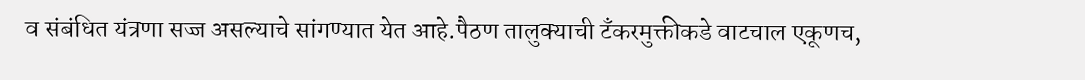व संबंधित यंत्रणा सज्ज असल्याचे सांगण्यात येत आहे.पैठण तालुक्याची टँकरमुक्तीकडे वाटचाल एकूणच,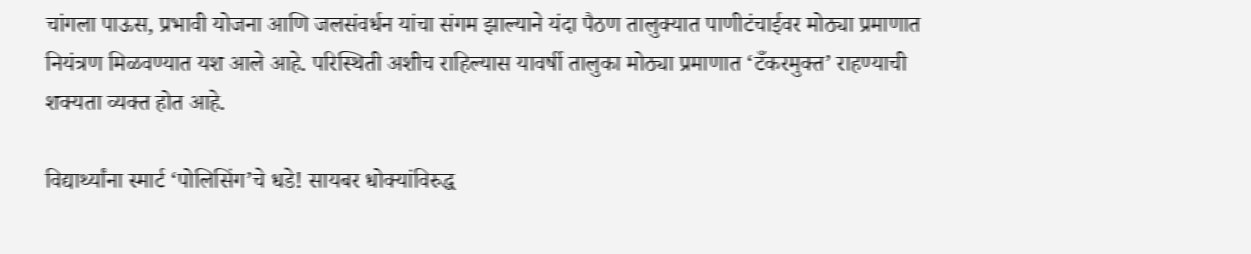चांगला पाऊस, प्रभावी योजना आणि जलसंवर्धन यांचा संगम झाल्याने यंदा पैठण तालुक्यात पाणीटंचाईवर मोठ्या प्रमाणात नियंत्रण मिळवण्यात यश आले आहे. परिस्थिती अशीच राहिल्यास यावर्षी तालुका मोठ्या प्रमाणात ‘टँकरमुक्त’ राहण्याची शक्यता व्यक्त होत आहे.

विद्यार्थ्यांना स्मार्ट ‘पोलिसिंग’चे धडे! सायबर धोक्यांविरुद्ध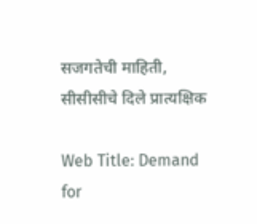सजगतेची माहिती, सीसीसीचे दिले प्रात्यक्षिक

Web Title: Demand for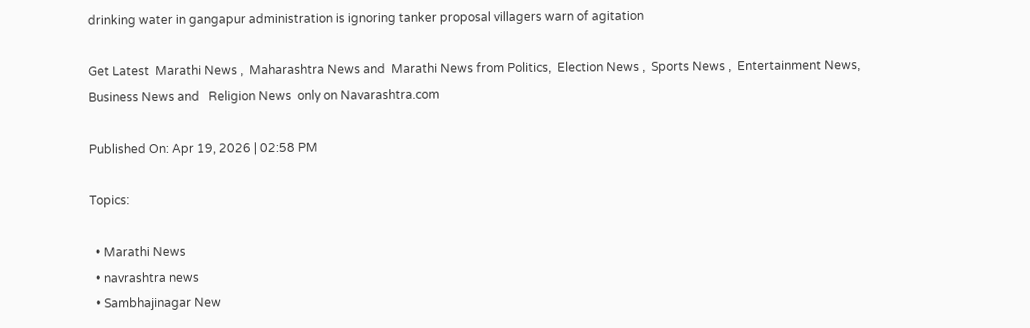drinking water in gangapur administration is ignoring tanker proposal villagers warn of agitation

Get Latest  Marathi News ,  Maharashtra News and  Marathi News from Politics,  Election News ,  Sports News ,  Entertainment News,  Business News and   Religion News  only on Navarashtra.com

Published On: Apr 19, 2026 | 02:58 PM

Topics:

  • Marathi News
  • navrashtra news
  • Sambhajinagar New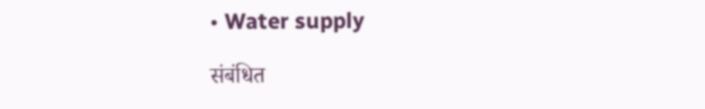• Water supply

संबंधित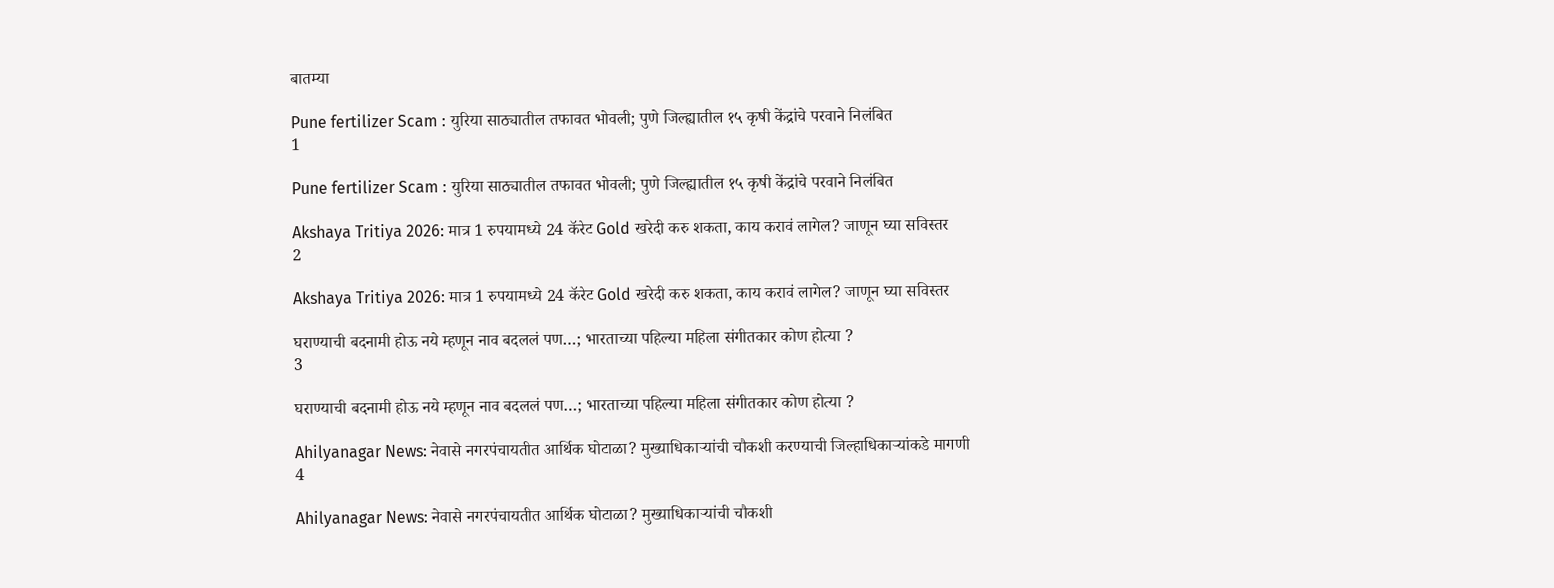बातम्या

Pune fertilizer Scam : युरिया साठ्यातील तफावत भोवली; पुणे जिल्ह्यातील १५ कृषी केंद्रांचे परवाने निलंबित
1

Pune fertilizer Scam : युरिया साठ्यातील तफावत भोवली; पुणे जिल्ह्यातील १५ कृषी केंद्रांचे परवाने निलंबित

Akshaya Tritiya 2026: मात्र 1 रुपयामध्ये 24 कॅरेट Gold खरेदी करु शकता, काय करावं लागेल? जाणून घ्या सविस्तर
2

Akshaya Tritiya 2026: मात्र 1 रुपयामध्ये 24 कॅरेट Gold खरेदी करु शकता, काय करावं लागेल? जाणून घ्या सविस्तर

घराण्याची बदनामी होऊ नये म्हणून नाव बदललं पण…; भारताच्या पहिल्या महिला संगीतकार कोण होत्या ?
3

घराण्याची बदनामी होऊ नये म्हणून नाव बदललं पण…; भारताच्या पहिल्या महिला संगीतकार कोण होत्या ?

Ahilyanagar News: नेवासे नगरपंचायतीत आर्थिक घोटाळा? मुख्याधिकाऱ्यांची चौकशी करण्याची जिल्हाधिकाऱ्यांकडे मागणी
4

Ahilyanagar News: नेवासे नगरपंचायतीत आर्थिक घोटाळा? मुख्याधिकाऱ्यांची चौकशी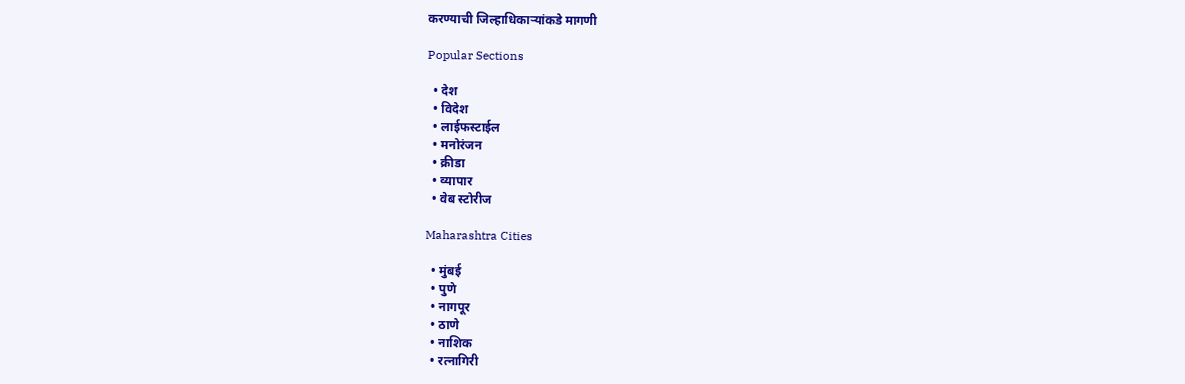करण्याची जिल्हाधिकाऱ्यांकडे मागणी

Popular Sections

  • देश
  • विदेश
  • लाईफस्टाईल
  • मनोरंजन
  • क्रीडा
  • व्यापार
  • वेब स्टोरीज

Maharashtra Cities

  • मुंबई
  • पुणे
  • नागपूर
  • ठाणे
  • नाशिक
  • रत्नागिरी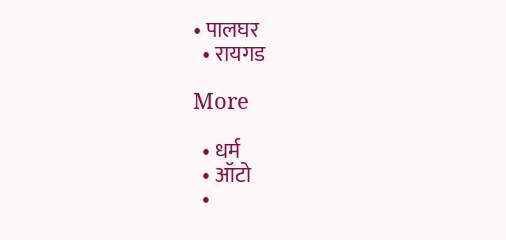• पालघर
  • रायगड

More

  • धर्म
  • ऑटो
  •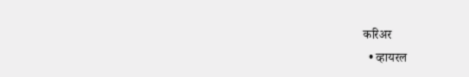करिअर
  • व्हायरल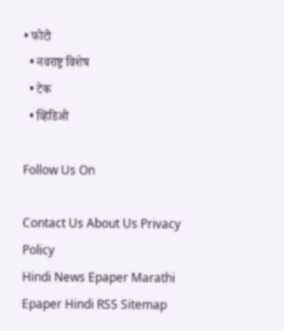• फोटो
  • नवराष्ट्र विशेष
  • टेक
  • व्हिडिओ

Follow Us On

Contact Us About Us Privacy Policy
Hindi News Epaper Marathi Epaper Hindi RSS Sitemap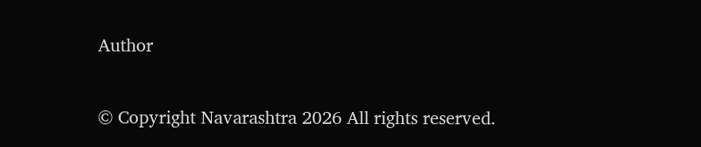Author

© Copyright Navarashtra 2026 All rights reserved.